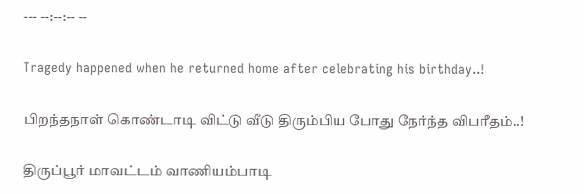--- --:--:-- --

Tragedy happened when he returned home after celebrating his birthday..!

பிறந்தநாள் கொண்டாடி விட்டு வீடு திரும்பிய போது நேர்ந்த விபரீதம்..!

திருப்பூர் மாவட்டம் வாணியம்பாடி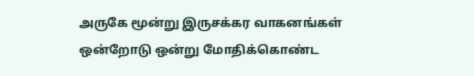அருகே மூன்று இருசக்கர வாகனங்கள் ஒன்றோடு ஒன்று மோதிக்கொண்ட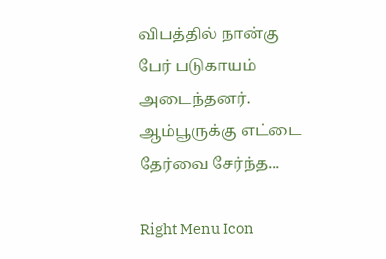விபத்தில் நான்கு பேர் படுகாயம்  அடைந்தனர்.   ஆம்பூருக்கு எட்டை தேர்வை சேர்ந்த...

Right Menu Icon